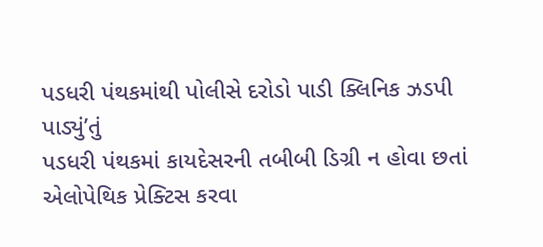પડધરી પંથકમાંથી પોલીસે દરોડો પાડી ક્લિનિક ઝડપી પાડ્યું’તું
પડધરી પંથકમાં કાયદેસરની તબીબી ડિગ્રી ન હોવા છતાં એલોપેથિક પ્રેક્ટિસ કરવા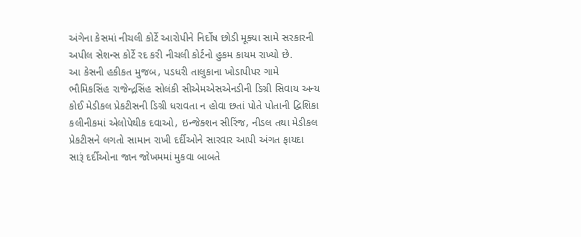અંગેના કેસમાં નીચલી કોર્ટે આરોપીને નિર્દોષ છોડી મૂક્યા સામે સરકારની અપીલ સેશન્સ કોર્ટે રદ કરી નીચલી કોર્ટનો હુકમ કાયમ રાખ્યો છે.
આ કેસની હકીકત મુજબ, પડધરી તાલુકાના ખોડાપીપર ગામે ભૌમિકસિંહ રાજેન્દ્રસિંહ સોલંકી સીએમએસએનડીની ડિગ્રી સિવાય અન્ય કોઈ મેડીકલ પ્રેકટીસની ડિગ્રી ધરાવતા ન હોવા છતાં પોતે પોતાની દ્વિશિકા કલીનીકમાં એલોપેથીક દવાઓ, ઇન્જેક્શન સીરિંજ, નીડલ તથા મેડીકલ પ્રેકટીસને લગતો સામાન રાખી દર્દીઓને સારવાર આપી અંગત ફાયદા સારૂં દર્દીઓના જાન જોખમમાં મુકવા બાબતે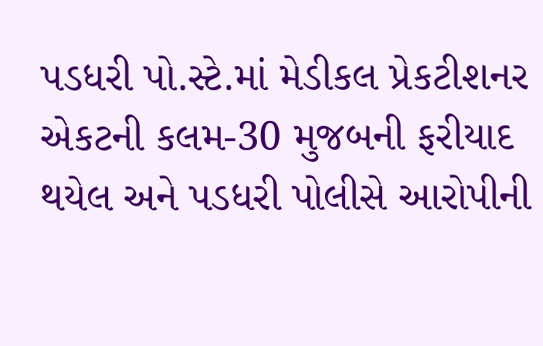પડધરી પો.સ્ટે.માં મેડીકલ પ્રેકટીશનર એકટની કલમ-30 મુજબની ફરીયાદ થયેલ અને પડધરી પોલીસે આરોપીની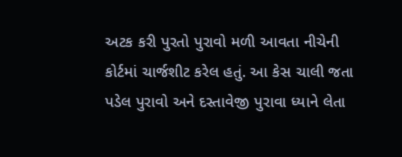અટક કરી પુરતો પુરાવો મળી આવતા નીચેની કોર્ટમાં ચાર્જશીટ કરેલ હતું. આ કેસ ચાલી જતા પડેલ પુરાવો અને દસ્તાવેજી પુરાવા ધ્યાને લેતા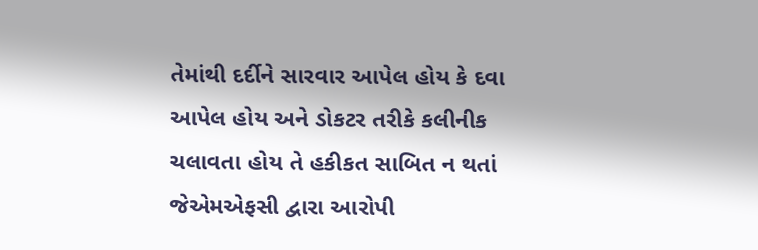તેમાંથી દર્દીને સારવાર આપેલ હોય કે દવા આપેલ હોય અને ડોકટર તરીકે કલીનીક ચલાવતા હોય તે હકીકત સાબિત ન થતાં જેએમએફસી દ્વારા આરોપી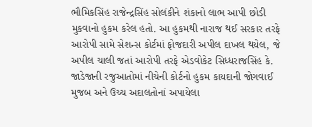ભૌમિકસિંહ રાજેન્દ્રસિંહ સોલંકીને શંકાનો લાભ આપી છોડી મુકવાનો હુકમ કરેલ હતો. આ હુકમથી નારાજ થઈ સરકાર તરફે આરોપી સામે સેશન્સ કોર્ટમાં ફોજદારી અપીલ દાખલ થયેલ, જે અપીલ ચાલી જતાં આરોપી તરફે એડવોકેટ સિધ્ધરાજસિંહ કે. જાડેજાની રજુઆતોમાં નીચેની કોર્ટનો હુકમ કાયદાની જોગવાઈ મુજબ અને ઉચ્ચ અદાલતોનાં અપાયેલા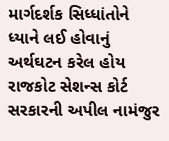માર્ગદર્શક સિધ્ધાંતોને ધ્યાને લઈ હોવાનું અર્થઘટન કરેલ હોય રાજકોટ સેશન્સ કોર્ટ સરકારની અપીલ નામંજુર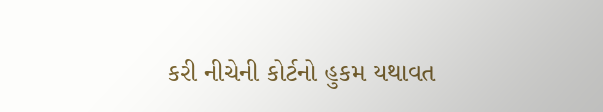કરી નીચેની કોર્ટનો હુકમ યથાવત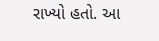રાખ્યો હતો. આ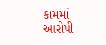કામમાં આરોપી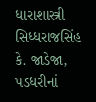ધારાશાસ્ત્રી સિધ્ધરાજસિંહ કે. જાડેજા, પડધરીનાં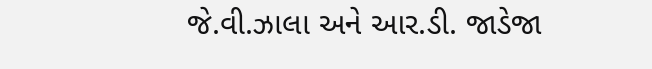જે.વી.ઝાલા અને આર.ડી. જાડેજા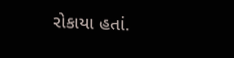રોકાયા હતાં.